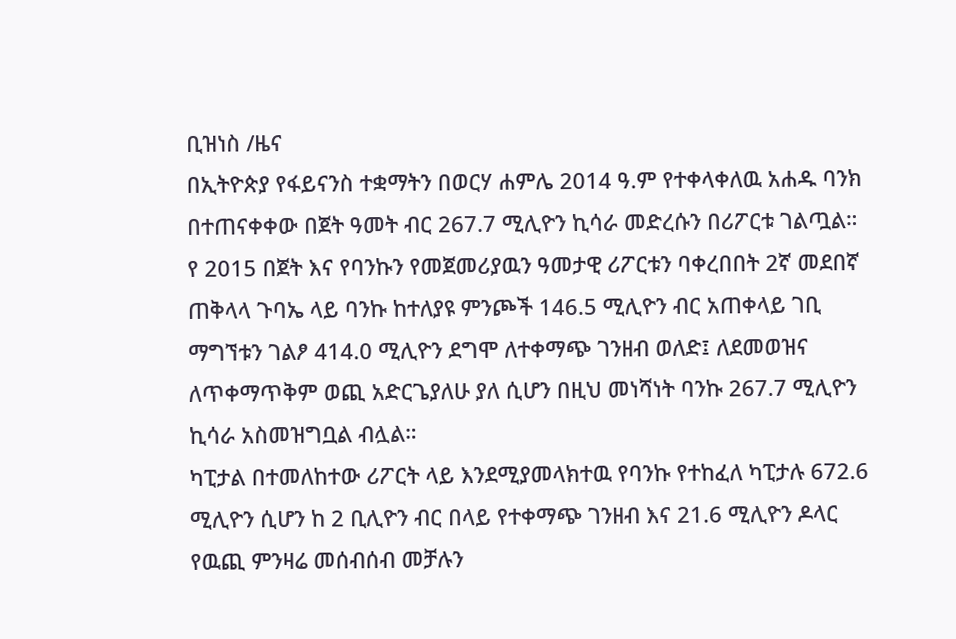ቢዝነስ /ዜና
በኢትዮጵያ የፋይናንስ ተቋማትን በወርሃ ሐምሌ 2014 ዓ.ም የተቀላቀለዉ አሐዱ ባንክ በተጠናቀቀው በጀት ዓመት ብር 267.7 ሚሊዮን ኪሳራ መድረሱን በሪፖርቱ ገልጧል።
የ 2015 በጀት እና የባንኩን የመጀመሪያዉን ዓመታዊ ሪፖርቱን ባቀረበበት 2ኛ መደበኛ ጠቅላላ ጉባኤ ላይ ባንኩ ከተለያዩ ምንጮች 146.5 ሚሊዮን ብር አጠቀላይ ገቢ ማግኘቱን ገልፆ 414.0 ሚሊዮን ደግሞ ለተቀማጭ ገንዘብ ወለድ፤ ለደመወዝና ለጥቀማጥቅም ወጪ አድርጌያለሁ ያለ ሲሆን በዚህ መነሻነት ባንኩ 267.7 ሚሊዮን ኪሳራ አስመዝግቧል ብሏል።
ካፒታል በተመለከተው ሪፖርት ላይ እንደሚያመላክተዉ የባንኩ የተከፈለ ካፒታሉ 672.6 ሚሊዮን ሲሆን ከ 2 ቢሊዮን ብር በላይ የተቀማጭ ገንዘብ እና 21.6 ሚሊዮን ዶላር የዉጪ ምንዛሬ መሰብሰብ መቻሉን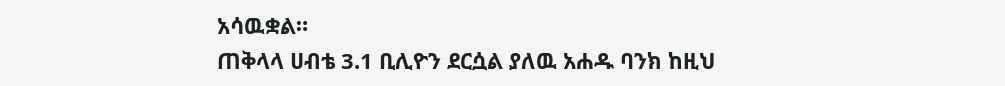አሳዉቋል።
ጠቅላላ ሀብቴ 3.1 ቢሊዮን ደርሷል ያለዉ አሐዱ ባንክ ከዚህ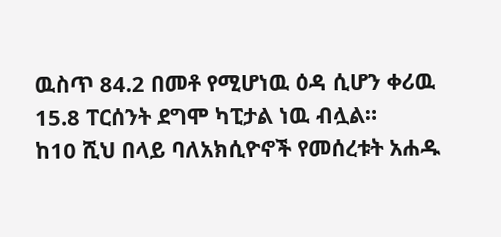ዉስጥ 84.2 በመቶ የሚሆነዉ ዕዳ ሲሆን ቀሪዉ 15.8 ፐርሰንት ደግሞ ካፒታል ነዉ ብሏል።
ከ10 ሺህ በላይ ባለአክሲዮኖች የመሰረቱት አሐዱ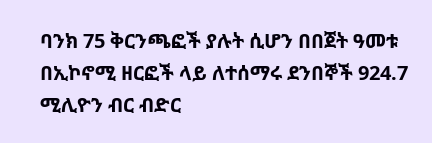ባንክ 75 ቅርንጫፎች ያሉት ሲሆን በበጀት ዓመቱ በኢኮኖሚ ዘርፎች ላይ ለተሰማሩ ደንበኞች 924.7 ሚሊዮን ብር ብድር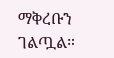ማቅረቡን ገልጧል።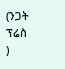(ንጋት ፕሬስ )